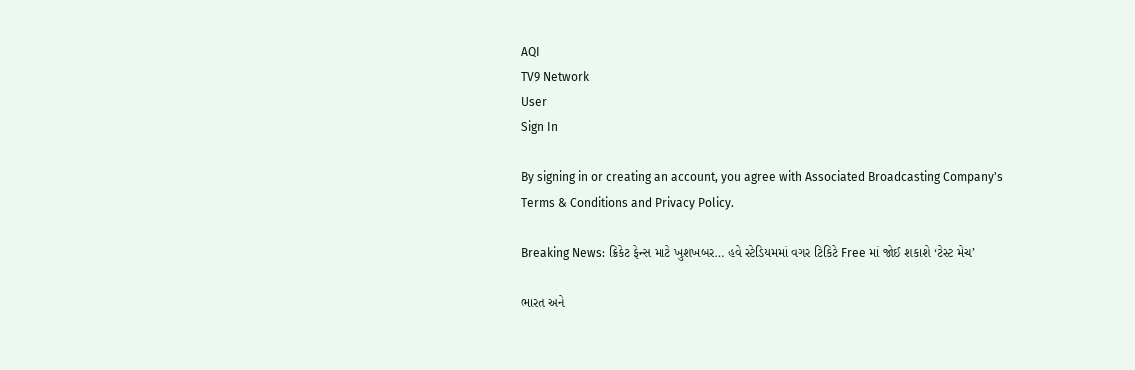AQI
TV9 Network
User
Sign In

By signing in or creating an account, you agree with Associated Broadcasting Company's Terms & Conditions and Privacy Policy.

Breaking News: ક્રિકેટ ફેન્સ માટે ખુશખબર… હવે સ્ટેડિયમમાં વગર ટિકિટે Free માં જોઈ શકાશે ‘ટેસ્ટ મેચ’

ભારત અને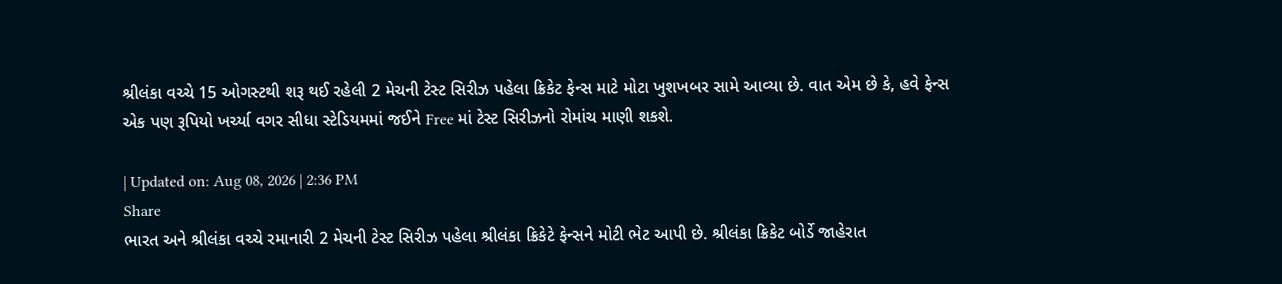શ્રીલંકા વચ્ચે 15 ઓગસ્ટથી શરૂ થઈ રહેલી 2 મેચની ટેસ્ટ સિરીઝ પહેલા ક્રિકેટ ફેન્સ માટે મોટા ખુશખબર સામે આવ્યા છે. વાત એમ છે કે, હવે ફેન્સ એક પણ રૂપિયો ખર્ચ્યા વગર સીધા સ્ટેડિયમમાં જઈને Free માં ટેસ્ટ સિરીઝનો રોમાંચ માણી શકશે.

| Updated on: Aug 08, 2026 | 2:36 PM
Share
ભારત અને શ્રીલંકા વચ્ચે રમાનારી 2 મેચની ટેસ્ટ સિરીઝ પહેલા શ્રીલંકા ક્રિકેટે ફેન્સને મોટી ભેટ આપી છે. શ્રીલંકા ક્રિકેટ બોર્ડે જાહેરાત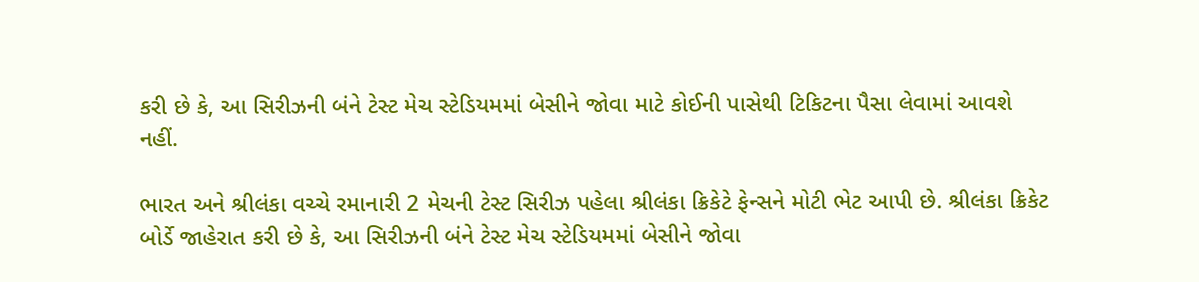કરી છે કે, આ સિરીઝની બંને ટેસ્ટ મેચ સ્ટેડિયમમાં બેસીને જોવા માટે કોઈની પાસેથી ટિકિટના પૈસા લેવામાં આવશે નહીં.

ભારત અને શ્રીલંકા વચ્ચે રમાનારી 2 મેચની ટેસ્ટ સિરીઝ પહેલા શ્રીલંકા ક્રિકેટે ફેન્સને મોટી ભેટ આપી છે. શ્રીલંકા ક્રિકેટ બોર્ડે જાહેરાત કરી છે કે, આ સિરીઝની બંને ટેસ્ટ મેચ સ્ટેડિયમમાં બેસીને જોવા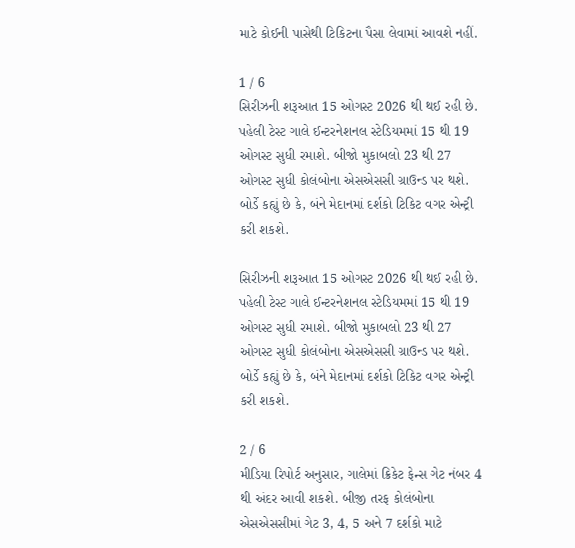માટે કોઈની પાસેથી ટિકિટના પૈસા લેવામાં આવશે નહીં.

1 / 6
સિરીઝની શરૂઆત 15 ઓગસ્ટ 2026 થી થઈ રહી છે. પહેલી ટેસ્ટ ગાલે ઈન્ટરનેશનલ સ્ટેડિયમમાં 15 થી 19 ઓગસ્ટ સુધી રમાશે. બીજો મુકાબલો 23 થી 27 ઓગસ્ટ સુધી કોલંબોના એસએસસી ગ્રાઉન્ડ પર થશે. બોર્ડે કહ્યું છે કે, બંને મેદાનમાં દર્શકો ટિકિટ વગર એન્ટ્રી કરી શકશે.

સિરીઝની શરૂઆત 15 ઓગસ્ટ 2026 થી થઈ રહી છે. પહેલી ટેસ્ટ ગાલે ઈન્ટરનેશનલ સ્ટેડિયમમાં 15 થી 19 ઓગસ્ટ સુધી રમાશે. બીજો મુકાબલો 23 થી 27 ઓગસ્ટ સુધી કોલંબોના એસએસસી ગ્રાઉન્ડ પર થશે. બોર્ડે કહ્યું છે કે, બંને મેદાનમાં દર્શકો ટિકિટ વગર એન્ટ્રી કરી શકશે.

2 / 6
મીડિયા રિપોર્ટ અનુસાર, ગાલેમાં ક્રિકેટ ફેન્સ ગેટ નંબર 4 થી અંદર આવી શકશે. બીજી તરફ કોલંબોના એસએસસીમાં ગેટ 3, 4, 5 અને 7 દર્શકો માટે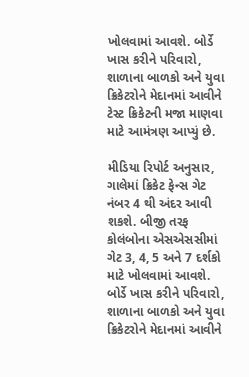ખોલવામાં આવશે. બોર્ડે ખાસ કરીને પરિવારો, શાળાના બાળકો અને યુવા ક્રિકેટરોને મેદાનમાં આવીને ટેસ્ટ ક્રિકેટની મજા માણવા માટે આમંત્રણ આપ્યું છે.

મીડિયા રિપોર્ટ અનુસાર, ગાલેમાં ક્રિકેટ ફેન્સ ગેટ નંબર 4 થી અંદર આવી શકશે. બીજી તરફ કોલંબોના એસએસસીમાં ગેટ 3, 4, 5 અને 7 દર્શકો માટે ખોલવામાં આવશે. બોર્ડે ખાસ કરીને પરિવારો, શાળાના બાળકો અને યુવા ક્રિકેટરોને મેદાનમાં આવીને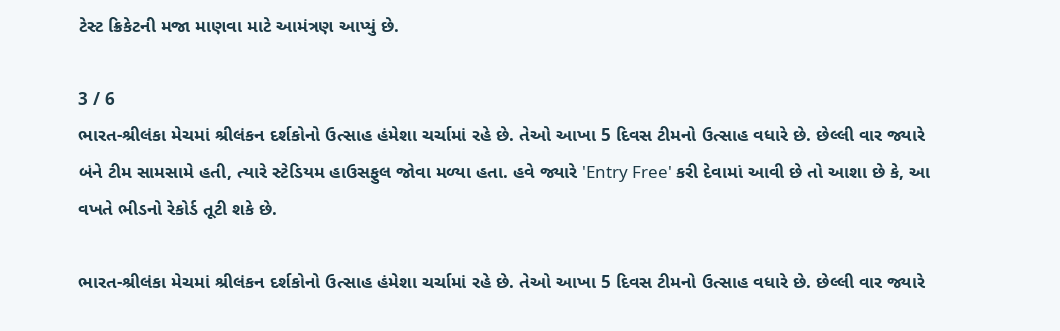ટેસ્ટ ક્રિકેટની મજા માણવા માટે આમંત્રણ આપ્યું છે.

3 / 6
ભારત-શ્રીલંકા મેચમાં શ્રીલંકન દર્શકોનો ઉત્સાહ હંમેશા ચર્ચામાં રહે છે. તેઓ આખા 5 દિવસ ટીમનો ઉત્સાહ વધારે છે. છેલ્લી વાર જ્યારે બંને ટીમ સામસામે હતી, ત્યારે સ્ટેડિયમ હાઉસફુલ જોવા મળ્યા હતા. હવે જ્યારે 'Entry Free' કરી દેવામાં આવી છે તો આશા છે કે, આ વખતે ભીડનો રેકોર્ડ તૂટી શકે છે.

ભારત-શ્રીલંકા મેચમાં શ્રીલંકન દર્શકોનો ઉત્સાહ હંમેશા ચર્ચામાં રહે છે. તેઓ આખા 5 દિવસ ટીમનો ઉત્સાહ વધારે છે. છેલ્લી વાર જ્યારે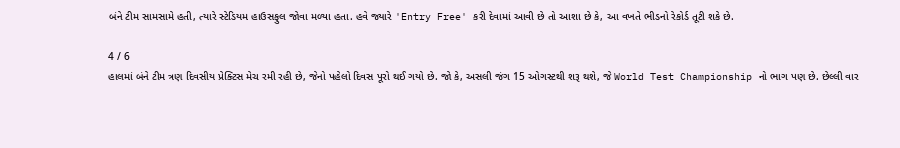બંને ટીમ સામસામે હતી, ત્યારે સ્ટેડિયમ હાઉસફુલ જોવા મળ્યા હતા. હવે જ્યારે 'Entry Free' કરી દેવામાં આવી છે તો આશા છે કે, આ વખતે ભીડનો રેકોર્ડ તૂટી શકે છે.

4 / 6
હાલમાં બંને ટીમ ત્રણ દિવસીય પ્રેક્ટિસ મેચ રમી રહી છે, જેનો પહેલો દિવસ પૂરો થઈ ગયો છે. જો કે, અસલી જંગ 15 ઓગસ્ટથી શરૂ થશે, જે World Test Championship નો ભાગ પણ છે. છેલ્લી વાર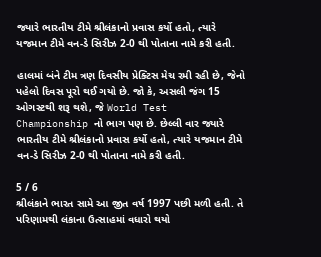જ્યારે ભારતીય ટીમે શ્રીલંકાનો પ્રવાસ કર્યો હતો, ત્યારે યજમાન ટીમે વન-ડે સિરીઝ 2-0 થી પોતાના નામે કરી હતી.

હાલમાં બંને ટીમ ત્રણ દિવસીય પ્રેક્ટિસ મેચ રમી રહી છે, જેનો પહેલો દિવસ પૂરો થઈ ગયો છે. જો કે, અસલી જંગ 15 ઓગસ્ટથી શરૂ થશે, જે World Test Championship નો ભાગ પણ છે. છેલ્લી વાર જ્યારે ભારતીય ટીમે શ્રીલંકાનો પ્રવાસ કર્યો હતો, ત્યારે યજમાન ટીમે વન-ડે સિરીઝ 2-0 થી પોતાના નામે કરી હતી.

5 / 6
શ્રીલંકાને ભારત સામે આ જીત વર્ષ 1997 પછી મળી હતી. તે પરિણામથી લંકાના ઉત્સાહમાં વધારો થયો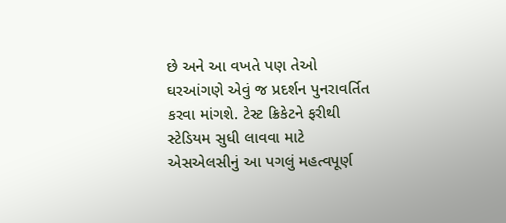છે અને આ વખતે પણ તેઓ ઘરઆંગણે એવું જ પ્રદર્શન પુનરાવર્તિત કરવા માંગશે. ટેસ્ટ ક્રિકેટને ફરીથી સ્ટેડિયમ સુધી લાવવા માટે એસએલસીનું આ પગલું મહત્વપૂર્ણ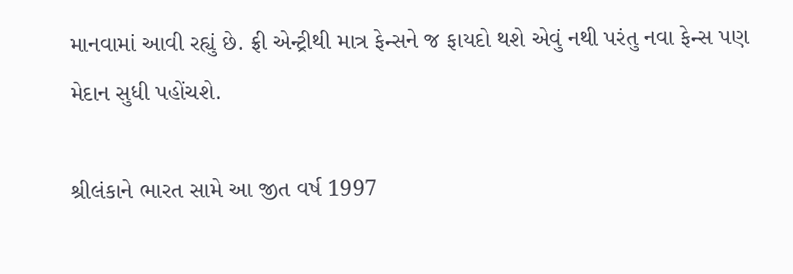માનવામાં આવી રહ્યું છે. ફ્રી એન્ટ્રીથી માત્ર ફેન્સને જ ફાયદો થશે એવું નથી પરંતુ નવા ફેન્સ પણ મેદાન સુધી પહોંચશે.

શ્રીલંકાને ભારત સામે આ જીત વર્ષ 1997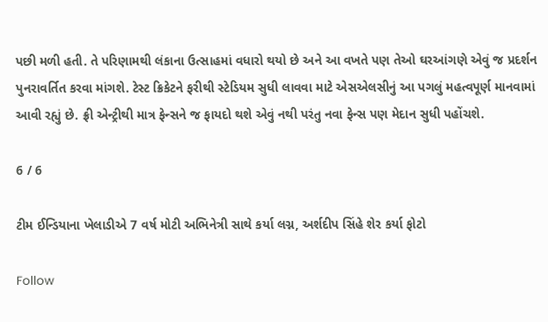પછી મળી હતી. તે પરિણામથી લંકાના ઉત્સાહમાં વધારો થયો છે અને આ વખતે પણ તેઓ ઘરઆંગણે એવું જ પ્રદર્શન પુનરાવર્તિત કરવા માંગશે. ટેસ્ટ ક્રિકેટને ફરીથી સ્ટેડિયમ સુધી લાવવા માટે એસએલસીનું આ પગલું મહત્વપૂર્ણ માનવામાં આવી રહ્યું છે. ફ્રી એન્ટ્રીથી માત્ર ફેન્સને જ ફાયદો થશે એવું નથી પરંતુ નવા ફેન્સ પણ મેદાન સુધી પહોંચશે.

6 / 6

ટીમ ઈન્ડિયાના ખેલાડીએ 7 વર્ષ મોટી અભિનેત્રી સાથે કર્યા લગ્ન, અર્શદીપ સિંહે શેર કર્યા ફોટો

Follow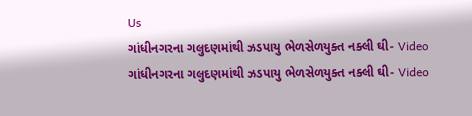Us
ગાંધીનગરના ગલુદણમાંથી ઝડપાયુ ભેળસેળયુક્ત નક્લી ઘી- Video
ગાંધીનગરના ગલુદણમાંથી ઝડપાયુ ભેળસેળયુક્ત નક્લી ઘી- Video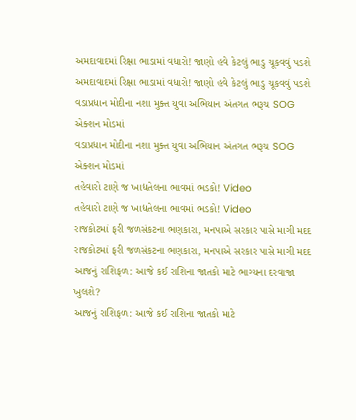અમદાવાદમાં રિક્ષા ભાડામાં વધારો! જાણો હવે કેટલું ભાડુ ચૂકવવું પડશે
અમદાવાદમાં રિક્ષા ભાડામાં વધારો! જાણો હવે કેટલું ભાડુ ચૂકવવું પડશે
વડાપ્રધાન મોદીના નશા મુક્ત યુવા અભિયાન અંતગત ભરૂચ SOG એક્શન મોડમાં
વડાપ્રધાન મોદીના નશા મુક્ત યુવા અભિયાન અંતગત ભરૂચ SOG એક્શન મોડમાં
તહેવારો ટાણે જ ખાદ્યતેલના ભાવમાં ભડકો! Video
તહેવારો ટાણે જ ખાદ્યતેલના ભાવમાં ભડકો! Video
રાજકોટમાં ફરી જળસંકટના ભણકારા, મનપાએ સરકાર પાસે માગી મદદ
રાજકોટમાં ફરી જળસંકટના ભણકારા, મનપાએ સરકાર પાસે માગી મદદ
આજનું રાશિફળ: આજે કઈ રાશિના જાતકો માટે ભાગ્યના દરવાજા ખુલશે?
આજનું રાશિફળ: આજે કઈ રાશિના જાતકો માટે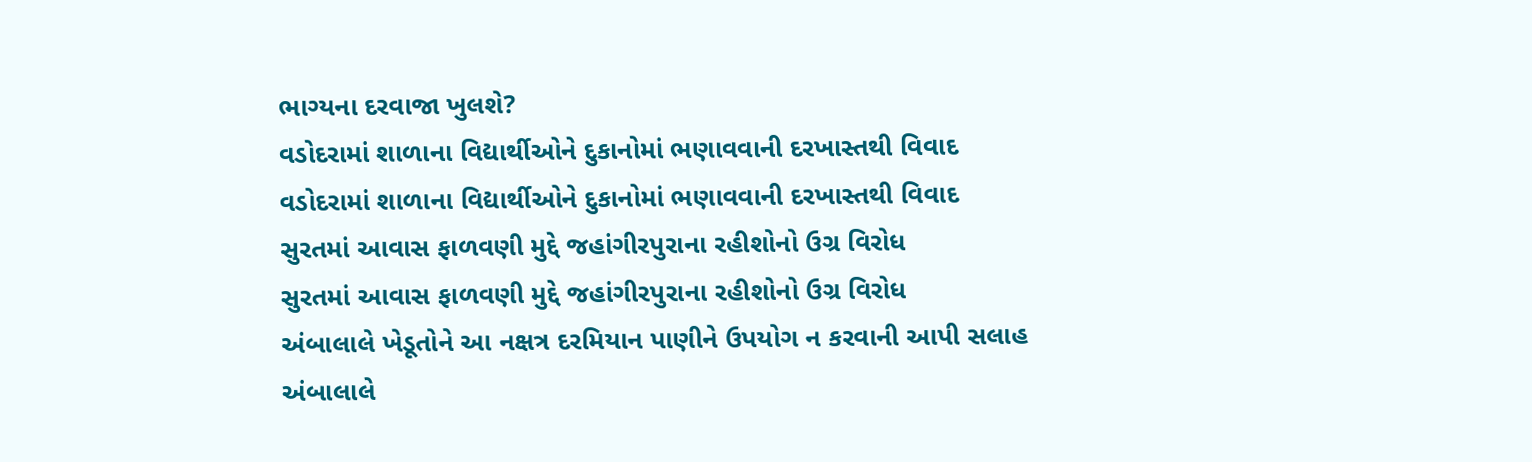ભાગ્યના દરવાજા ખુલશે?
વડોદરામાં શાળાના વિદ્યાર્થીઓને દુકાનોમાં ભણાવવાની દરખાસ્તથી વિવાદ
વડોદરામાં શાળાના વિદ્યાર્થીઓને દુકાનોમાં ભણાવવાની દરખાસ્તથી વિવાદ
સુરતમાં આવાસ ફાળવણી મુદ્દે જહાંગીરપુરાના રહીશોનો ઉગ્ર વિરોધ
સુરતમાં આવાસ ફાળવણી મુદ્દે જહાંગીરપુરાના રહીશોનો ઉગ્ર વિરોધ
અંબાલાલે ખેડૂતોને આ નક્ષત્ર દરમિયાન પાણીને ઉપયોગ ન કરવાની આપી સલાહ
અંબાલાલે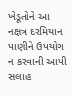ખેડૂતોને આ નક્ષત્ર દરમિયાન પાણીને ઉપયોગ ન કરવાની આપી સલાહ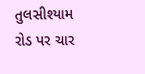તુલસીશ્યામ રોડ પર ચાર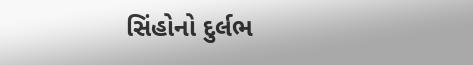સિંહોનો દુર્લભ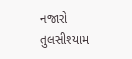નજારો
તુલસીશ્યામ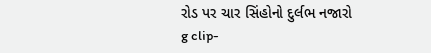રોડ પર ચાર સિંહોનો દુર્લભ નજારો
g clip-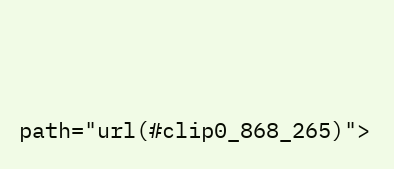path="url(#clip0_868_265)">